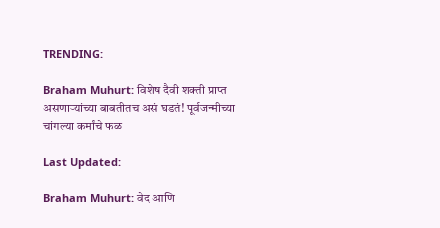TRENDING:

Braham Muhurt: विशेष दैवी शक्ती प्राप्त असणाऱ्यांच्या बाबतीतच असं घडतं! पूर्वजन्मीच्या चांगल्या कर्मांचे फळ

Last Updated:

Braham Muhurt: वेद आणि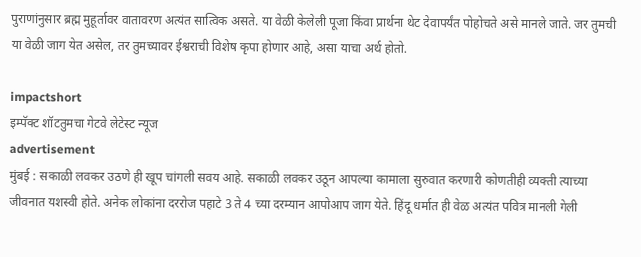पुराणांनुसार ब्रह्म मुहूर्तावर वातावरण अत्यंत सात्विक असते. या वेळी केलेली पूजा किंवा प्रार्थना थेट देवापर्यंत पोहोचते असे मानले जाते. जर तुमची या वेळी जाग येत असेल, तर तुमच्यावर ईश्वराची विशेष कृपा होणार आहे, असा याचा अर्थ होतो.

impactshort
इम्पॅक्ट शॉटतुमचा गेटवे लेटेस्ट न्यूज
advertisement
मुंबई : सकाळी लवकर उठणे ही खूप चांगली सवय आहे. सकाळी लवकर उठून आपल्या कामाला सुरुवात करणारी कोणतीही व्यक्ती त्याच्या जीवनात यशस्वी होते. अनेक लोकांना दररोज पहाटे 3 ते 4 च्या दरम्यान आपोआप जाग येते. हिंदू धर्मात ही वेळ अत्यंत पवित्र मानली गेली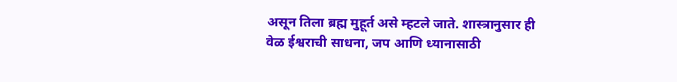असून तिला ब्रह्म मुहूर्त असे म्हटले जाते. शास्त्रानुसार ही वेळ ईश्वराची साधना, जप आणि ध्यानासाठी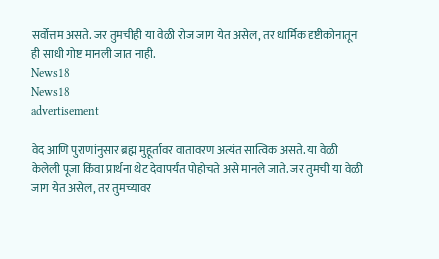सर्वोत्तम असते. जर तुमचीही या वेळी रोज जाग येत असेल, तर धार्मिक दृष्टीकोनातून ही साधी गोष्ट मानली जात नाही.
News18
News18
advertisement

वेद आणि पुराणांनुसार ब्रह्म मुहूर्तावर वातावरण अत्यंत सात्विक असते. या वेळी केलेली पूजा किंवा प्रार्थना थेट देवापर्यंत पोहोचते असे मानले जाते. जर तुमची या वेळी जाग येत असेल, तर तुमच्यावर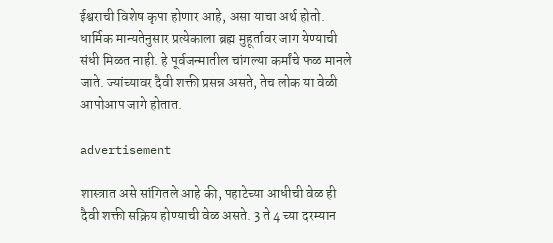ईश्वराची विशेष कृपा होणार आहे, असा याचा अर्थ होतो. धार्मिक मान्यतेनुसार प्रत्येकाला ब्रह्म मुहूर्तावर जाग येण्याची संधी मिळत नाही. हे पूर्वजन्मातील चांगल्या कर्मांचे फळ मानले जाते. ज्यांच्यावर दैवी शक्ती प्रसन्न असते, तेच लोक या वेळी आपोआप जागे होतात.

advertisement

शास्त्रात असे सांगितले आहे की, पहाटेच्या आधीची वेळ ही दैवी शक्ती सक्रिय होण्याची वेळ असते. 3 ते 4 च्या दरम्यान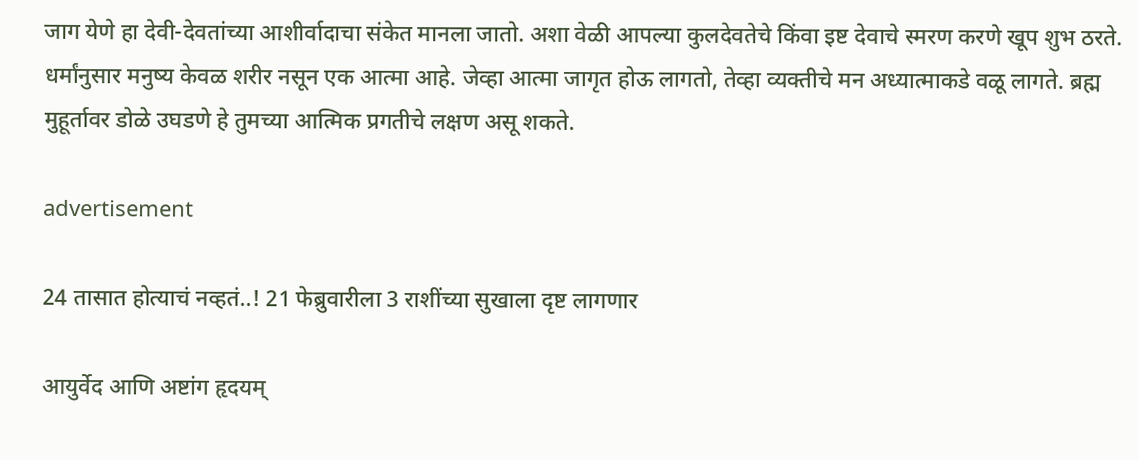जाग येणे हा देवी-देवतांच्या आशीर्वादाचा संकेत मानला जातो. अशा वेळी आपल्या कुलदेवतेचे किंवा इष्ट देवाचे स्मरण करणे खूप शुभ ठरते. धर्मांनुसार मनुष्य केवळ शरीर नसून एक आत्मा आहे. जेव्हा आत्मा जागृत होऊ लागतो, तेव्हा व्यक्तीचे मन अध्यात्माकडे वळू लागते. ब्रह्म मुहूर्तावर डोळे उघडणे हे तुमच्या आत्मिक प्रगतीचे लक्षण असू शकते.

advertisement

24 तासात होत्याचं नव्हतं..! 21 फेब्रुवारीला 3 राशींच्या सुखाला दृष्ट लागणार

आयुर्वेद आणि अष्टांग हृदयम्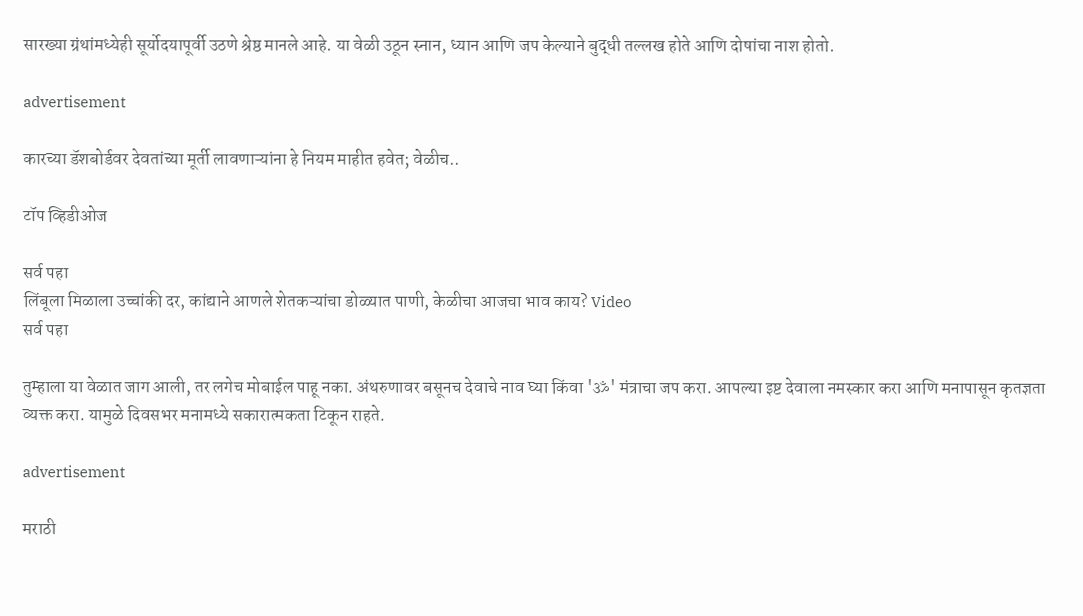सारख्या ग्रंथांमध्येही सूर्योदयापूर्वी उठणे श्रेष्ठ मानले आहे. या वेळी उठून स्नान, ध्यान आणि जप केल्याने बुद्धी तल्लख होते आणि दोषांचा नाश होतो.

advertisement

कारच्या डॅशबोर्डवर देवतांच्या मूर्ती लावणाऱ्यांना हे नियम माहीत हवेत; वेळीच..

टॉप व्हिडीओज

सर्व पहा
लिंबूला मिळाला उच्चांकी दर, कांद्याने आणले शेतकऱ्यांचा डोळ्यात पाणी, केळीचा आजचा भाव काय? Video
सर्व पहा

तुम्हाला या वेळात जाग आली, तर लगेच मोबाईल पाहू नका. अंथरुणावर बसूनच देवाचे नाव घ्या किंवा 'ॐ' मंत्राचा जप करा. आपल्या इष्ट देवाला नमस्कार करा आणि मनापासून कृतज्ञता व्यक्त करा. यामुळे दिवसभर मनामध्ये सकारात्मकता टिकून राहते.

advertisement

मराठी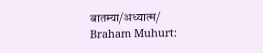बातम्या/अध्यात्म/
Braham Muhurt: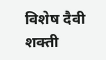विशेष दैवी शक्ती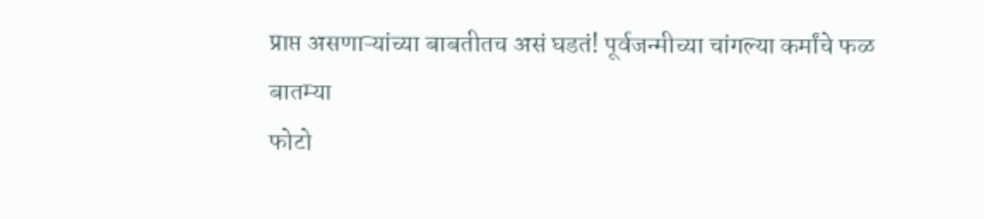प्राप्त असणाऱ्यांच्या बाबतीतच असं घडतं! पूर्वजन्मीच्या चांगल्या कर्मांचे फळ
बातम्या
फोटो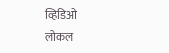व्हिडिओ
लोकल